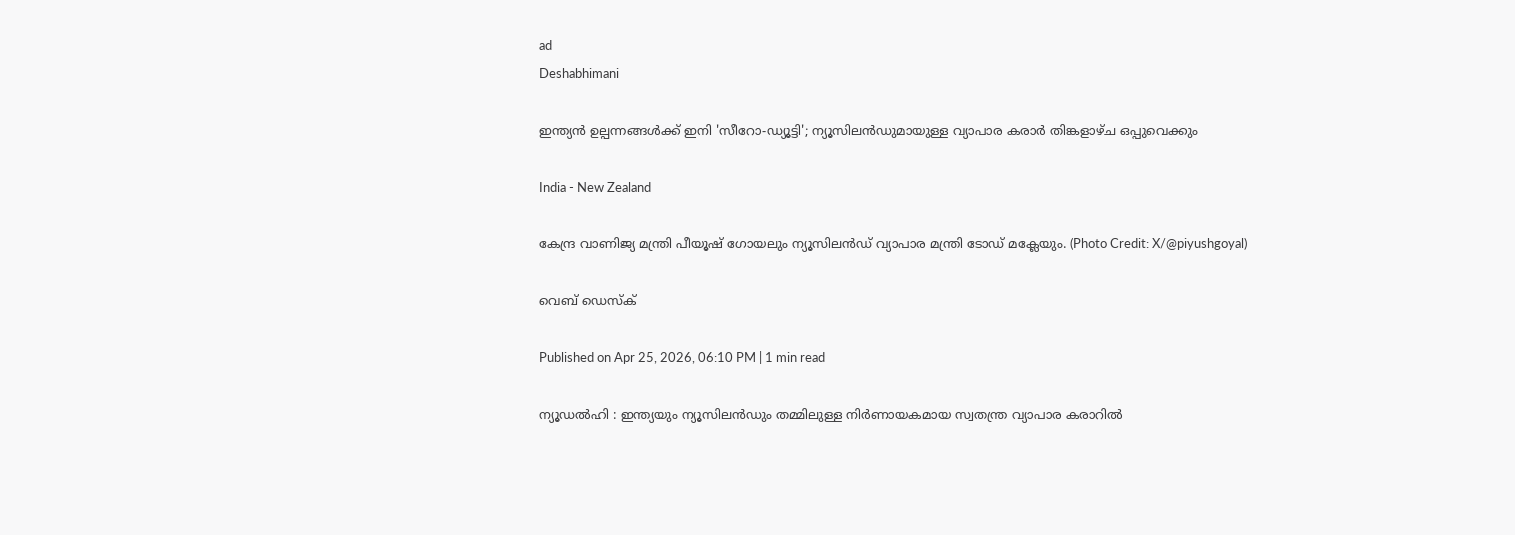ad
Deshabhimani

ഇന്ത്യൻ ഉല്പന്നങ്ങൾക്ക് ഇനി 'സീറോ-ഡ്യൂട്ടി'; ന്യൂസിലൻഡുമായുള്ള വ്യാപാര കരാർ തിങ്കളാഴ്ച ഒപ്പുവെക്കും

India - New Zealand

കേന്ദ്ര വാണിജ്യ മന്ത്രി പീയൂഷ് ഗോയലും ന്യൂസിലന്‍ഡ് വ്യാപാര മന്ത്രി ടോഡ് മക്ലേയും. (Photo Credit: X/@piyushgoyal)

വെബ് ഡെസ്ക്

Published on Apr 25, 2026, 06:10 PM | 1 min read

ന്യൂഡൽഹി : ഇന്ത്യയും ന്യൂസിലൻഡും തമ്മിലുള്ള നിർണായകമായ സ്വതന്ത്ര വ്യാപാര കരാറിൽ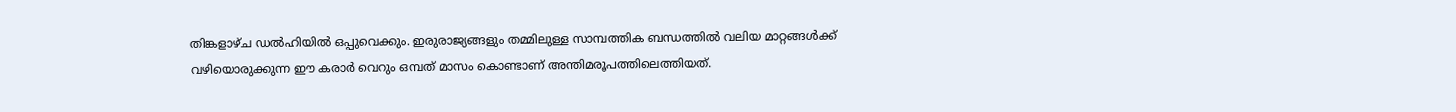തിങ്കളാഴ്ച ഡൽഹിയിൽ ഒപ്പുവെക്കും. ഇരുരാജ്യങ്ങളും തമ്മിലുള്ള സാമ്പത്തിക ബന്ധത്തിൽ വലിയ മാറ്റങ്ങൾക്ക് വഴിയൊരുക്കുന്ന ഈ കരാർ വെറും ഒമ്പത് മാസം കൊണ്ടാണ് അന്തിമരൂപത്തിലെത്തിയത്.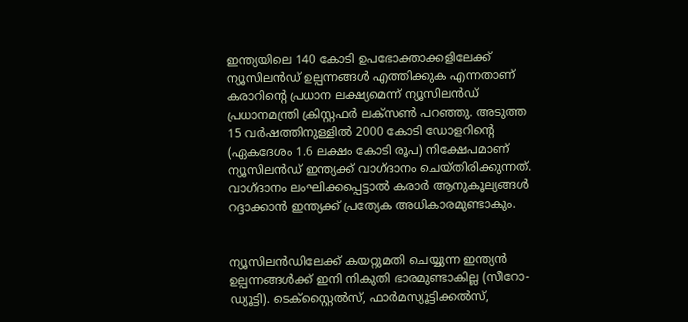ഇന്ത്യയിലെ 140 കോടി ഉപഭോക്താക്കളിലേക്ക് ന്യൂസിലന്‍ഡ് ഉല്പന്നങ്ങള്‍ എത്തിക്കുക എന്നതാണ് കരാറിന്റെ പ്രധാന ലക്ഷ്യമെന്ന് ന്യൂസിലന്‍ഡ് പ്രധാനമന്ത്രി ക്രിസ്റ്റഫര്‍ ലക്‌സണ്‍ പറഞ്ഞു. അടുത്ത 15 വർഷത്തിനുള്ളിൽ 2000 കോടി ഡോളറിന്റെ (ഏകദേശം 1.6 ലക്ഷം കോടി രൂപ) നിക്ഷേപമാണ് ന്യൂസിലൻഡ് ഇന്ത്യക്ക് വാഗ്ദാനം ചെയ്തിരിക്കുന്നത്. വാഗ്ദാനം ലംഘിക്കപ്പെട്ടാൽ കരാർ ആനുകൂല്യങ്ങൾ റദ്ദാക്കാൻ ഇന്ത്യക്ക് പ്രത്യേക അധികാരമുണ്ടാകും.


ന്യൂസിലൻഡിലേക്ക് കയറ്റുമതി ചെയ്യുന്ന ഇന്ത്യൻ ഉല്പന്നങ്ങൾക്ക് ഇനി നികുതി ഭാരമുണ്ടാകില്ല (സീറോ-ഡ്യൂട്ടി). ടെക്സ്റ്റൈൽസ്, ഫാർമസ്യൂട്ടിക്കൽസ്,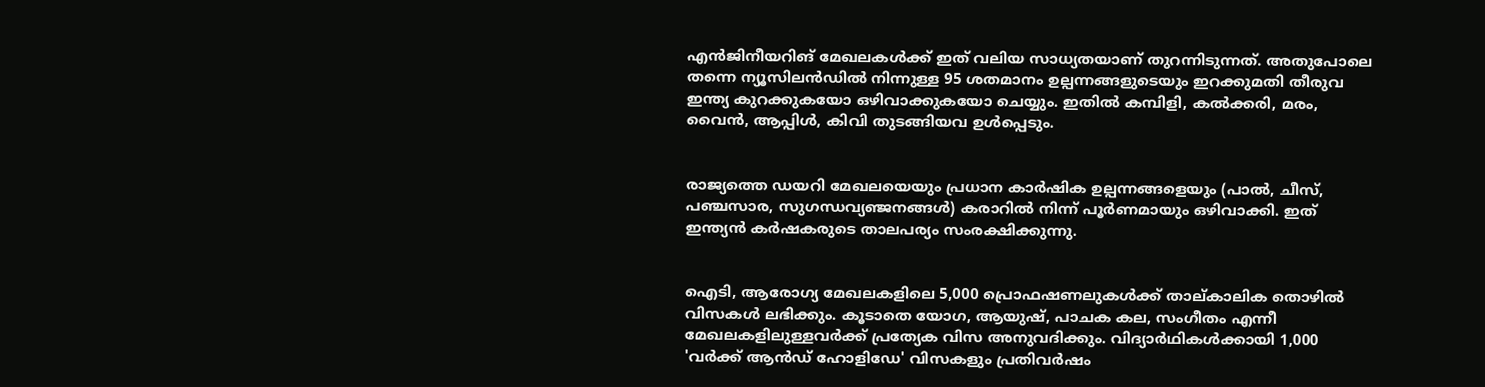എൻജിനീയറിങ് മേഖലകൾക്ക് ഇത് വലിയ സാധ്യതയാണ് തുറന്നിടുന്നത്. അതുപോലെ തന്നെ ന്യൂസിലന്‍ഡില്‍ നിന്നുള്ള 95 ശതമാനം ഉല്പന്നങ്ങളുടെയും ഇറക്കുമതി തീരുവ ഇന്ത്യ കുറക്കുകയോ ഒഴിവാക്കുകയോ ചെയ്യും. ഇതില്‍ കമ്പിളി, കല്‍ക്കരി, മരം, വൈന്‍, ആപ്പിള്‍, കിവി തുടങ്ങിയവ ഉള്‍പ്പെടും.


രാജ്യത്തെ ഡയറി മേഖലയെയും പ്രധാന കാർഷിക ഉല്പന്നങ്ങളെയും (പാൽ, ചീസ്, പഞ്ചസാര, സുഗന്ധവ്യഞ്ജനങ്ങൾ) കരാറിൽ നിന്ന് പൂർണമായും ഒഴിവാക്കി. ഇത് ഇന്ത്യൻ കർഷകരുടെ താലപര്യം സംരക്ഷിക്കുന്നു.


ഐടി, ആരോഗ്യ മേഖലകളിലെ 5,000 പ്രൊഫഷണലുകൾക്ക് താല്കാലിക തൊഴിൽ വിസകൾ ലഭിക്കും. കൂടാതെ യോഗ, ആയുഷ്, പാചക കല, സംഗീതം എന്നീ മേഖലകളിലുള്ളവർക്ക് പ്രത്യേക വിസ അനുവദിക്കും. വിദ്യാർഥികൾക്കായി 1,000 'വർക്ക് ആൻഡ് ഹോളിഡേ' വിസകളും പ്രതിവർഷം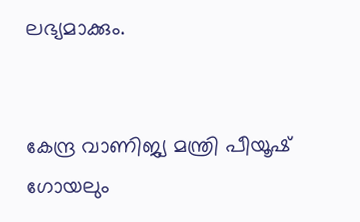ലഭ്യമാക്കും.


കേന്ദ്ര വാണിജ്യ മന്ത്രി പീയൂഷ് ഗോയലും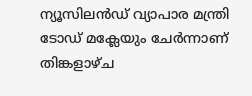ന്യൂസിലൻഡ് വ്യാപാര മന്ത്രി ടോഡ് മക്ലേയും ചേർന്നാണ് തിങ്കളാഴ്ച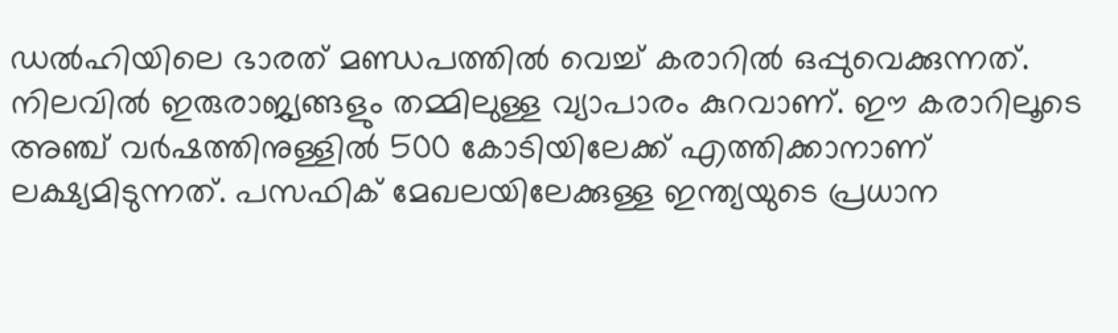ഡല്‍ഹിയിലെ ഭാരത് മണ്ഡപത്തില്‍ വെച്ച് കരാറിൽ ഒപ്പുവെക്കുന്നത്. നിലവിൽ ഇരുരാജ്യങ്ങളും തമ്മിലുള്ള വ്യാപാരം കുറവാണ്. ഈ കരാറിലൂടെ അഞ്ച് വർഷത്തിനുള്ളിൽ 500 കോടിയിലേക്ക് എത്തിക്കാനാണ് ലക്ഷ്യമിടുന്നത്. പസഫിക് മേഖലയിലേക്കുള്ള ഇന്ത്യയുടെ പ്രധാന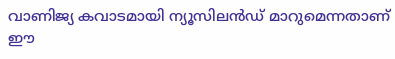വാണിജ്യ കവാടമായി ന്യൂസിലൻഡ് മാറുമെന്നതാണ് ഈ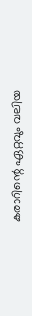കരാറിന്റെ ഏറ്റവും വലിയ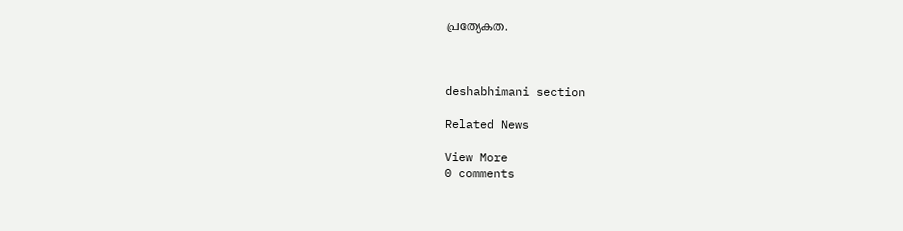പ്രത്യേകത.



deshabhimani section

Related News

View More
0 comments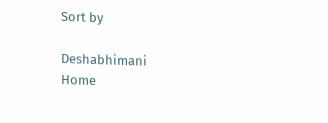Sort by

Deshabhimani
Home